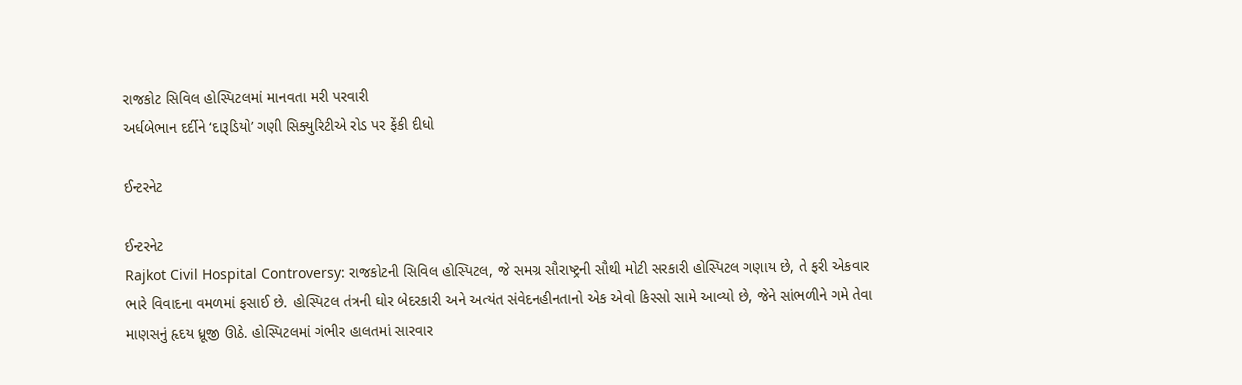રાજકોટ સિવિલ હોસ્પિટલમાં માનવતા મરી પરવારી
અર્ધબેભાન દર્દીને ‘દારૂડિયો’ ગણી સિક્યુરિટીએ રોડ પર ફેંકી દીધો

ઈન્ટરનેટ

ઈન્ટરનેટ
Rajkot Civil Hospital Controversy: રાજકોટની સિવિલ હોસ્પિટલ, જે સમગ્ર સૌરાષ્ટ્રની સૌથી મોટી સરકારી હોસ્પિટલ ગણાય છે, તે ફરી એકવાર ભારે વિવાદના વમળમાં ફસાઈ છે. હોસ્પિટલ તંત્રની ઘોર બેદરકારી અને અત્યંત સંવેદનહીનતાનો એક એવો કિસ્સો સામે આવ્યો છે, જેને સાંભળીને ગમે તેવા માણસનું હૃદય ધ્રૂજી ઊઠે. હોસ્પિટલમાં ગંભીર હાલતમાં સારવાર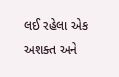લઈ રહેલા એક અશક્ત અને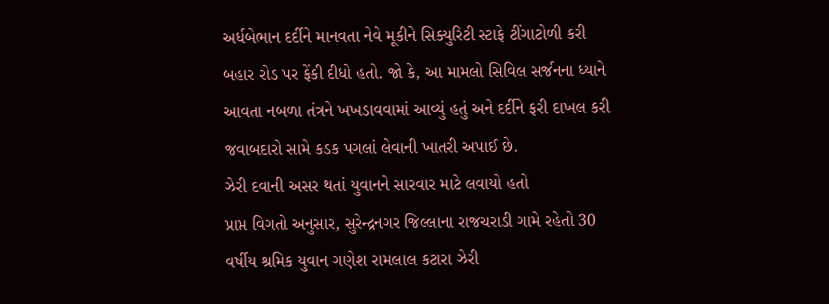અર્ધબેભાન દર્દીને માનવતા નેવે મૂકીને સિક્યુરિટી સ્ટાફે ટીંગાટોળી કરી બહાર રોડ પર ફેંકી દીધો હતો. જો કે, આ મામલો સિવિલ સર્જનના ધ્યાને આવતા નબળા તંત્રને ખખડાવવામાં આવ્યું હતું અને દર્દીને ફરી દાખલ કરી જવાબદારો સામે કડક પગલાં લેવાની ખાતરી અપાઈ છે.
ઝેરી દવાની અસર થતાં યુવાનને સારવાર માટે લવાયો હતો
પ્રાપ્ત વિગતો અનુસાર, સુરેન્દ્રનગર જિલ્લાના રાજચરાડી ગામે રહેતો 30 વર્ષીય શ્રમિક યુવાન ગણેશ રામલાલ કટારા ઝેરી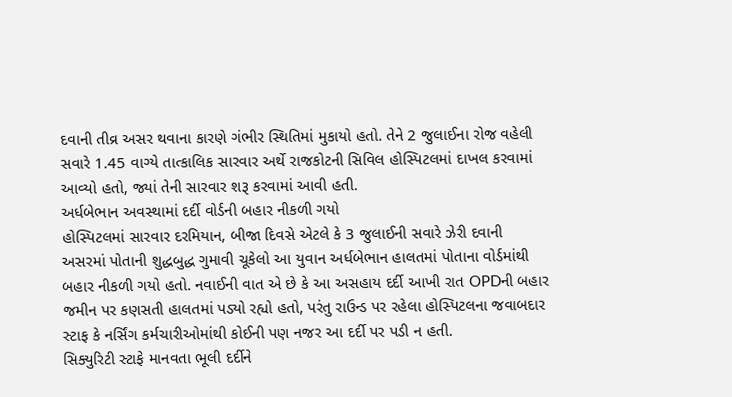દવાની તીવ્ર અસર થવાના કારણે ગંભીર સ્થિતિમાં મુકાયો હતો. તેને 2 જુલાઈના રોજ વહેલી સવારે 1.45 વાગ્યે તાત્કાલિક સારવાર અર્થે રાજકોટની સિવિલ હોસ્પિટલમાં દાખલ કરવામાં આવ્યો હતો, જ્યાં તેની સારવાર શરૂ કરવામાં આવી હતી.
અર્ધબેભાન અવસ્થામાં દર્દી વોર્ડની બહાર નીકળી ગયો
હોસ્પિટલમાં સારવાર દરમિયાન, બીજા દિવસે એટલે કે 3 જુલાઈની સવારે ઝેરી દવાની અસરમાં પોતાની શુદ્ધબુદ્ધ ગુમાવી ચૂકેલો આ યુવાન અર્ધબેભાન હાલતમાં પોતાના વોર્ડમાંથી બહાર નીકળી ગયો હતો. નવાઈની વાત એ છે કે આ અસહાય દર્દી આખી રાત OPDની બહાર જમીન પર કણસતી હાલતમાં પડ્યો રહ્યો હતો, પરંતુ રાઉન્ડ પર રહેલા હોસ્પિટલના જવાબદાર સ્ટાફ કે નર્સિંગ કર્મચારીઓમાંથી કોઈની પણ નજર આ દર્દી પર પડી ન હતી.
સિક્યુરિટી સ્ટાફે માનવતા ભૂલી દર્દીને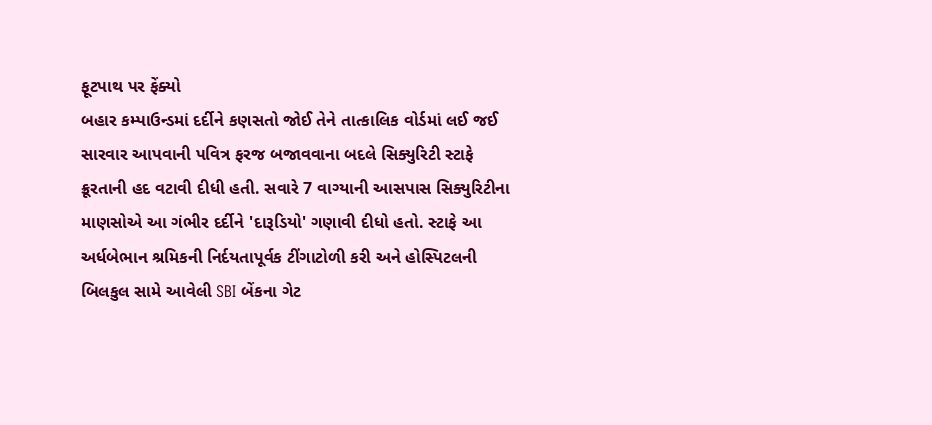ફૂટપાથ પર ફેંક્યો
બહાર કમ્પાઉન્ડમાં દર્દીને કણસતો જોઈ તેને તાત્કાલિક વોર્ડમાં લઈ જઈ સારવાર આપવાની પવિત્ર ફરજ બજાવવાના બદલે સિક્યુરિટી સ્ટાફે ક્રૂરતાની હદ વટાવી દીધી હતી. સવારે 7 વાગ્યાની આસપાસ સિક્યુરિટીના માણસોએ આ ગંભીર દર્દીને 'દારૂડિયો' ગણાવી દીધો હતો. સ્ટાફે આ અર્ધબેભાન શ્રમિકની નિર્દયતાપૂર્વક ટીંગાટોળી કરી અને હોસ્પિટલની બિલકુલ સામે આવેલી SBI બેંકના ગેટ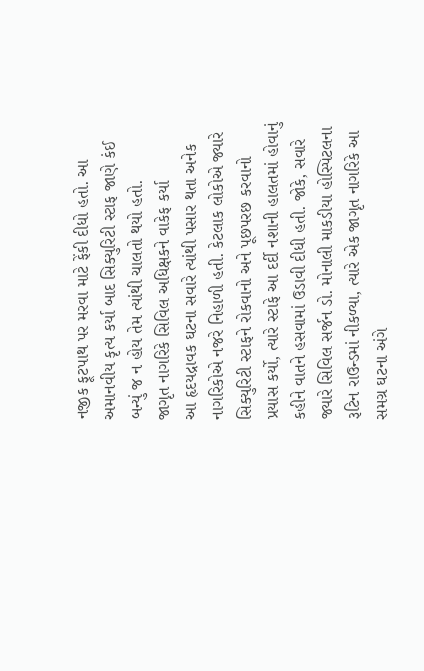નજીક ફૂટપાથ પર મરવા માટે ફેંકી દીધો હતો. આ અમાનવીય કૃત્ય કર્યા બાદ સિક્યુરિટી સ્ટાફ જાણે કંઈ બન્યું જ ન હોય તેમ ત્યાંથી ચાલતો થયો હતો.
જાગૃત નાગરિકે સિવિલ અધિક્ષકને વાકેફ કર્યા
આ હૃદયદ્રાવક ઘટના સવારે ત્યાંથી પસાર થતા અનેક નાગરિકોએ નજરે નિહાળી હતી. કેટલાક લોકોએ જ્યારે સિક્યુરિટી સ્ટાફને રોકવાનો અને પૂછપરછ કરવાનો પ્રયાસ કર્યો, ત્યારે સ્ટાફે આ દર્દી નશાની હાલતમાં હોવાનું કહીને વાતને હસવામાં ઉડાવી દીધી હતી. જોકે, સવારે જ્યારે સિવિલ સર્જન ડો. મોનાલી માકડીયા હોસ્પિટલના રૂટિન રાઉન્ડમાં નીકળ્યા, ત્યારે એક જાગૃત નાગરિકે આ સમગ્ર ઘટના અંગે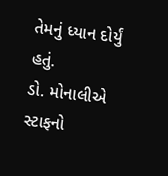તેમનું ધ્યાન દોર્યું હતું.
ડો. મોનાલીએ સ્ટાફનો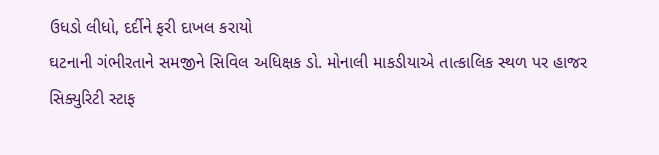ઉધડો લીધો, દર્દીને ફરી દાખલ કરાયો
ઘટનાની ગંભીરતાને સમજીને સિવિલ અધિક્ષક ડો. મોનાલી માકડીયાએ તાત્કાલિક સ્થળ પર હાજર સિક્યુરિટી સ્ટાફ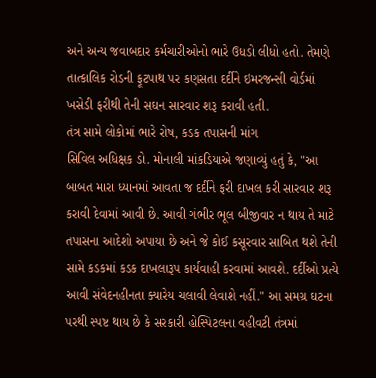અને અન્ય જવાબદાર કર્મચારીઓનો ભારે ઉધડો લીધો હતો. તેમણે તાત્કાલિક રોડની ફૂટપાથ પર કણસતા દર્દીને ઇમરજન્સી વોર્ડમાં ખસેડી ફરીથી તેની સઘન સારવાર શરૂ કરાવી હતી.
તંત્ર સામે લોકોમાં ભારે રોષ, કડક તપાસની માંગ
સિવિલ અધિક્ષક ડો. મોનાલી માંકડિયાએ જણાવ્યું હતું કે, "આ બાબત મારા ધ્યાનમાં આવતા જ દર્દીને ફરી દાખલ કરી સારવાર શરૂ કરાવી દેવામાં આવી છે. આવી ગંભીર ભૂલ બીજીવાર ન થાય તે માટે તપાસના આદેશો અપાયા છે અને જે કોઈ કસૂરવાર સાબિત થશે તેની સામે કડકમાં કડક દાખલારૂપ કાર્યવાહી કરવામાં આવશે. દર્દીઓ પ્રત્યે આવી સંવેદનહીનતા ક્યારેય ચલાવી લેવાશે નહીં." આ સમગ્ર ઘટના પરથી સ્પષ્ટ થાય છે કે સરકારી હોસ્પિટલના વહીવટી તંત્રમાં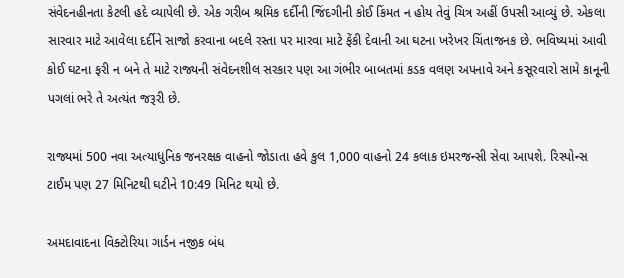સંવેદનહીનતા કેટલી હદે વ્યાપેલી છે. એક ગરીબ શ્રમિક દર્દીની જિંદગીની કોઈ કિંમત ન હોય તેવું ચિત્ર અહીં ઉપસી આવ્યું છે. એકલા સારવાર માટે આવેલા દર્દીને સાજો કરવાના બદલે રસ્તા પર મારવા માટે ફેંકી દેવાની આ ઘટના ખરેખર ચિંતાજનક છે. ભવિષ્યમાં આવી કોઈ ઘટના ફરી ન બને તે માટે રાજ્યની સંવેદનશીલ સરકાર પણ આ ગંભીર બાબતમાં કડક વલણ અપનાવે અને કસૂરવારો સામે કાનૂની પગલાં ભરે તે અત્યંત જરૂરી છે.

રાજ્યમાં 500 નવા અત્યાધુનિક જનરક્ષક વાહનો જોડાતા હવે કુલ 1,000 વાહનો 24 કલાક ઇમરજન્સી સેવા આપશે. રિસ્પોન્સ ટાઈમ પણ 27 મિનિટથી ઘટીને 10:49 મિનિટ થયો છે.

અમદાવાદના વિક્ટોરિયા ગાર્ડન નજીક બંધ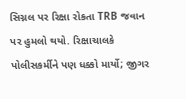સિગ્નલ પર રિક્ષા રોકતા TRB જવાન પર હુમલો થયો. રિક્ષાચાલકે પોલીસકર્મીને પણ ધક્કો માર્યો; જીગર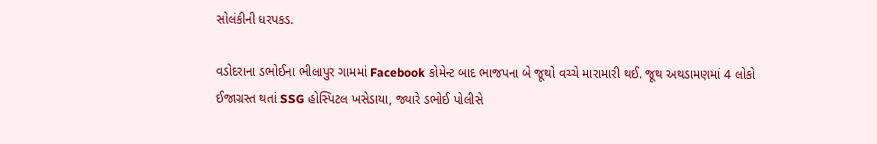સોલંકીની ધરપકડ.

વડોદરાના ડભોઈના ભીલાપુર ગામમાં Facebook કોમેન્ટ બાદ ભાજપના બે જૂથો વચ્ચે મારામારી થઈ. જૂથ અથડામણમાં 4 લોકો ઈજાગ્રસ્ત થતાં SSG હોસ્પિટલ ખસેડાયા, જ્યારે ડભોઈ પોલીસે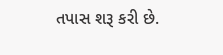તપાસ શરૂ કરી છે.